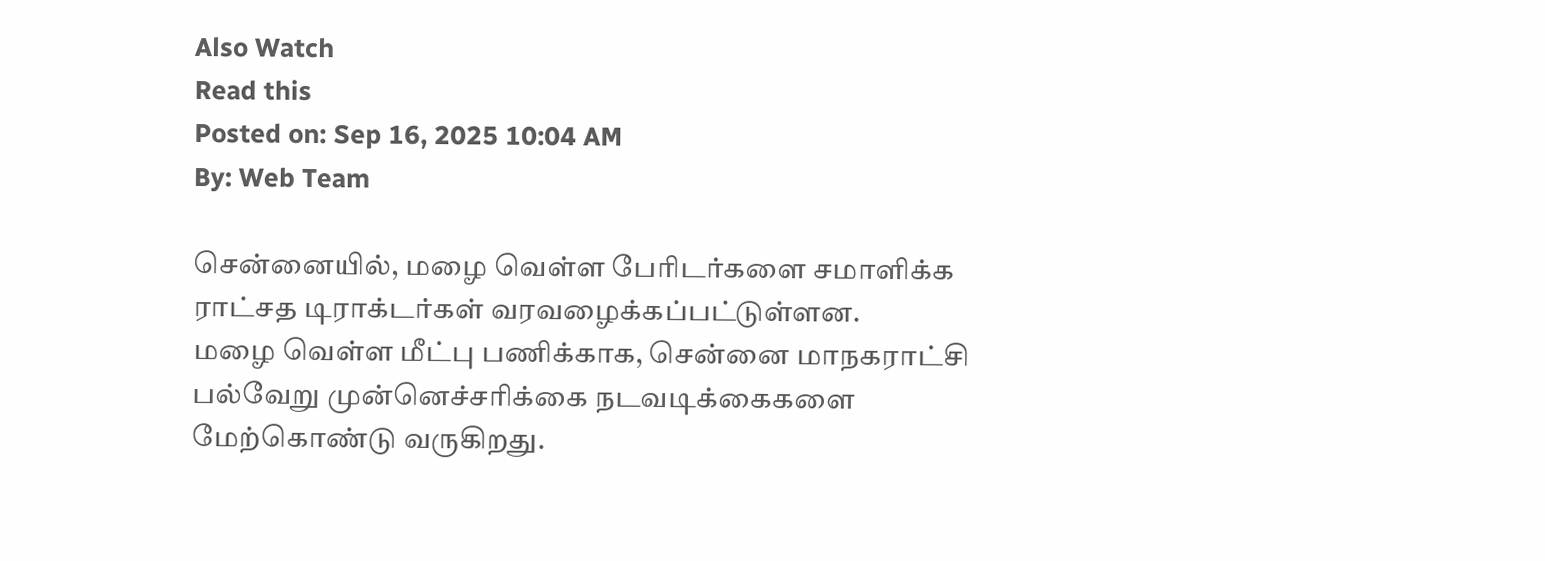Also Watch
Read this
Posted on: Sep 16, 2025 10:04 AM
By: Web Team

சென்னையில், மழை வெள்ள பேரிடர்களை சமாளிக்க ராட்சத டிராக்டர்கள் வரவழைக்கப்பட்டுள்ளன.
மழை வெள்ள மீட்பு பணிக்காக, சென்னை மாநகராட்சி பல்வேறு முன்னெச்சரிக்கை நடவடிக்கைகளை மேற்கொண்டு வருகிறது.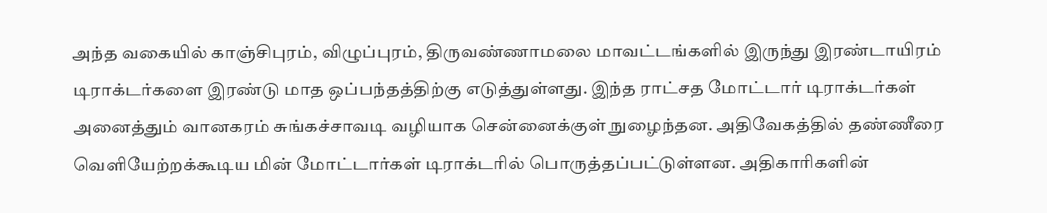அந்த வகையில் காஞ்சிபுரம், விழுப்புரம், திருவண்ணாமலை மாவட்டங்களில் இருந்து இரண்டாயிரம் டிராக்டர்களை இரண்டு மாத ஒப்பந்தத்திற்கு எடுத்துள்ளது. இந்த ராட்சத மோட்டார் டிராக்டர்கள் அனைத்தும் வானகரம் சுங்கச்சாவடி வழியாக சென்னைக்குள் நுழைந்தன. அதிவேகத்தில் தண்ணீரை வெளியேற்றக்கூடிய மின் மோட்டார்கள் டிராக்டரில் பொருத்தப்பட்டுள்ளன. அதிகாரிகளின்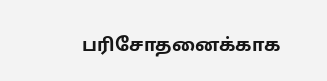பரிசோதனைக்காக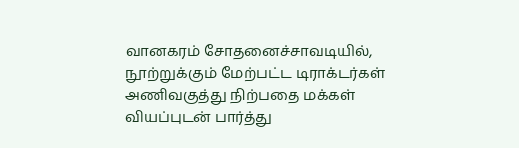வானகரம் சோதனைச்சாவடியில், நூற்றுக்கும் மேற்பட்ட டிராக்டர்கள் அணிவகுத்து நிற்பதை மக்கள் வியப்புடன் பார்த்து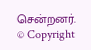சென்றனர்.
© Copyright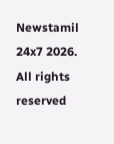Newstamil 24x7 2026. All rights reserved